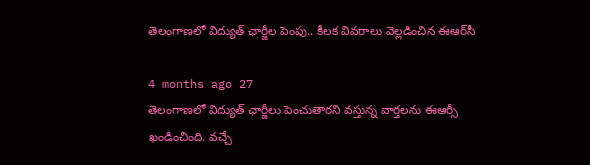తెలంగాణలో విద్యుత్ ఛార్జీల పెంపు.. కీలక వివరాలు వెల్లడించిన ఈఆర్‌సీ

4 months ago 27
తెలంగాణలో విద్యుత్ ఛార్జీలు పెంచుతారని వస్తున్న వార్తలను ఈఆర్సీ ఖండించింది. వచ్చే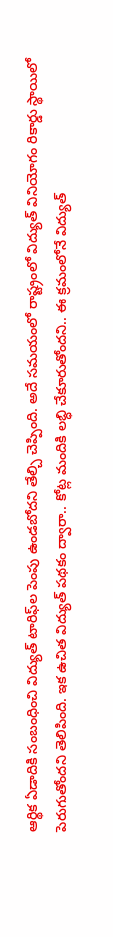ఆర్థిక ఏడాదికి సంబంధించి విద్యుత్ టారిఫ్‌ల పెంపు ఉండబోదని తేల్చి చెప్పింది. అదే సమయంలో రాష్ట్రంలో విద్యుత్ వినియోగం రికార్డు స్థాయిలో పెరుగుతోందని తెలిపింది. ఇక ఉచిత విద్యుత్ పథకం ద్వారా.. కోట్ల మందికి లబ్ధి చేకూరుతోందని.. ఈ క్రమంలోనే విద్యుత్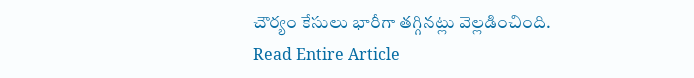చౌర్యం కేసులు భారీగా తగ్గినట్లు వెల్లడించింది.
Read Entire Article